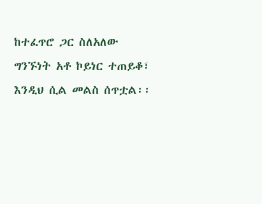ከተፈጥሮ ጋር ስለአለው ግንኙነት አቶ ኮይነር ተጠይቆ፣ እንዲህ ሲል መልስ ሰጥቷል፡፡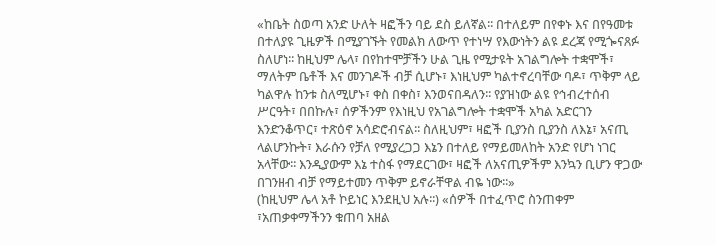«ከቤት ስወጣ አንድ ሁለት ዛፎችን ባይ ደስ ይለኛል፡፡ በተለይም በየቀኑ እና በየዓመቱ በተለያዩ ጊዜዎች በሚያገኙት የመልክ ለውጥ የተነሣ የእውነትን ልዩ ደረጃ የሚጐናጸፉ ስለሆነ፡፡ ከዚህም ሌላ፣ በየከተሞቻችን ሁል ጊዜ የሚታዩት አገልግሎት ተቋሞች፣ ማለትም ቤቶች እና መንገዶች ብቻ ሲሆኑ፣ እነዚህም ካልተኖረባቸው ባዶ፣ ጥቅም ላይ ካልዋሉ ከንቱ ስለሚሆኑ፣ ቀስ በቀስ፣ እንወናበዳለን፡፡ የያዝነው ልዩ የኅብረተሰብ ሥርዓት፣ በበኩሉ፣ ሰዎችንም የእነዚህ የአገልግሎት ተቋሞች አካል አድርገን እንድንቆጥር፣ ተጽዕኖ አሳድሮብናል፡፡ ስለዚህም፣ ዛፎች ቢያንስ ቢያንስ ለእኔ፣ አናጢ ላልሆንኩት፣ እራሱን የቻለ የሚያረጋጋ እኔን በተለይ የማይመለከት አንድ የሆነ ነገር አላቸው፡፡ እንዲያውም እኔ ተስፋ የማደርገው፣ ዛፎች ለአናጢዎችም እንኳን ቢሆን ዋጋው በገንዘብ ብቻ የማይተመን ጥቅም ይኖራቸዋል ብዬ ነው፡፡»
(ከዚህም ሌላ አቶ ኮይነር እንደዚህ አሉ፡፡) «ሰዎች በተፈጥሮ ስንጠቀም ፣አጠቃቀማችንን ቁጠባ አዘል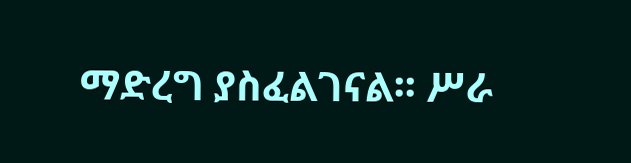ማድረግ ያስፈልገናል፡፡ ሥራ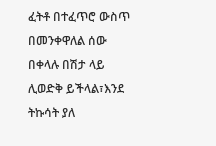ፈትቶ በተፈጥሮ ውስጥ በመንቀዋለል ሰው በቀላሉ በሽታ ላይ ሊወድቅ ይችላል፣እንደ ትኩሳት ያለ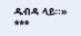ዱብዳ ላይ፡፡»
***